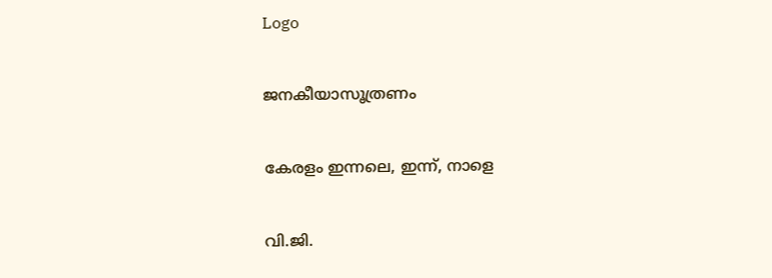Logo

ജനകീയാസൂത്രണം

കേരളം ഇന്നലെ, ഇന്ന്, നാളെ

വി.ജി.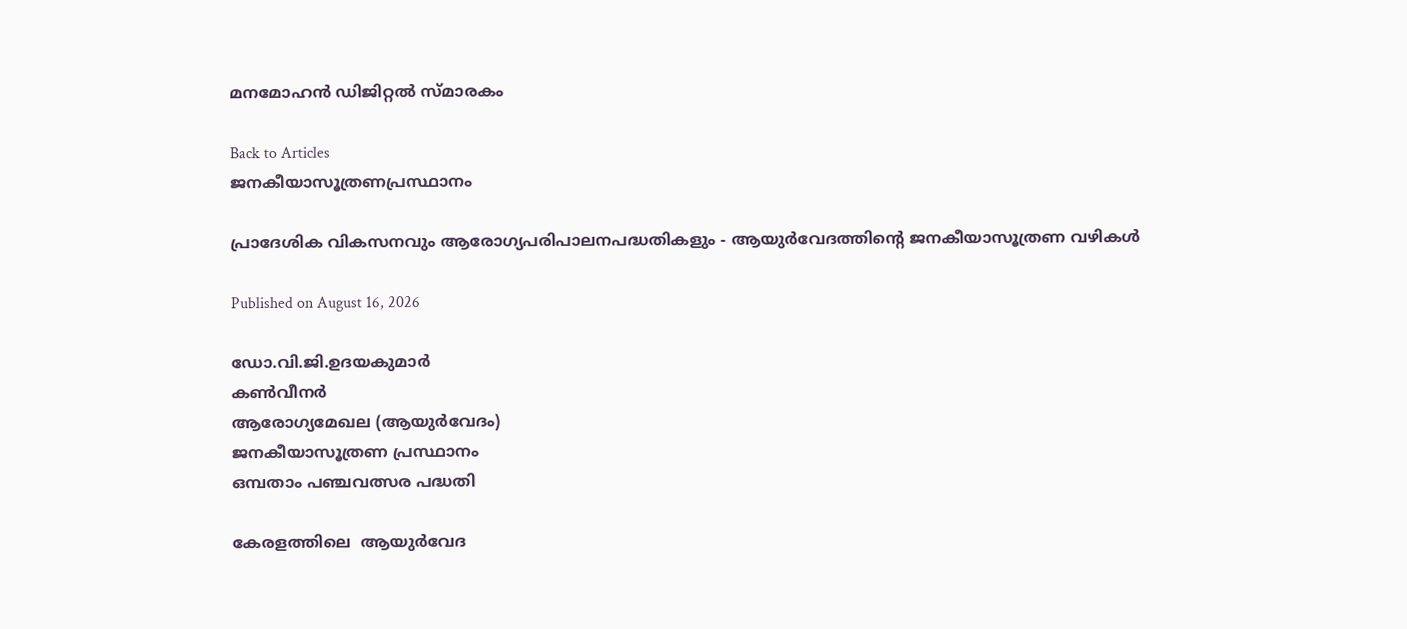മനമോഹൻ ഡിജിറ്റൽ സ്മാരകം

Back to Articles
ജനകീയാസൂത്രണപ്രസ്ഥാനം

പ്രാദേശിക വികസനവും ആരോഗ്യപരിപാലനപദ്ധതികളും - ആയുർവേദത്തിന്റെ ജനകീയാസൂത്രണ വഴികൾ

Published on August 16, 2026

ഡോ.വി.ജി.ഉദയകുമാർ
കൺവീനർ
ആരോഗ്യമേഖല (ആയുർവേദം)
ജനകീയാസൂത്രണ പ്രസ്ഥാനം
ഒമ്പതാം പഞ്ചവത്സര പദ്ധതി

കേരളത്തിലെ  ആയുർവേദ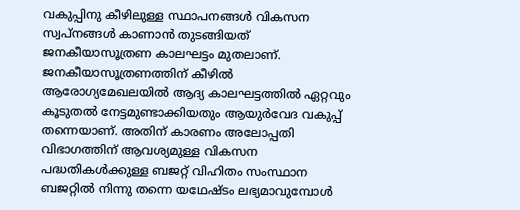വകുപ്പിനു കീഴിലുള്ള സ്ഥാപനങ്ങൾ വികസന സ്വപ്നങ്ങൾ കാണാൻ തുടങ്ങിയത് ജനകീയാസൂത്രണ കാലഘട്ടം മുതലാണ്. ജനകീയാസൂത്രണത്തിന് കീഴിൽ  ആരോഗ്യമേഖലയിൽ ആദ്യ കാലഘട്ടത്തിൽ ഏറ്റവും കൂടുതൽ നേട്ടമുണ്ടാക്കിയതും ആയുർവേദ വകുപ്പ് തന്നെയാണ്. അതിന് കാരണം അലോപ്പതി വിഭാഗത്തിന് ആവശ്യമുള്ള വികസന പദ്ധതികൾക്കുള്ള ബജറ്റ് വിഹിതം സംസ്ഥാന ബജറ്റിൽ നിന്നു തന്നെ യഥേഷ്ടം ലഭ്യമാവുമ്പോൾ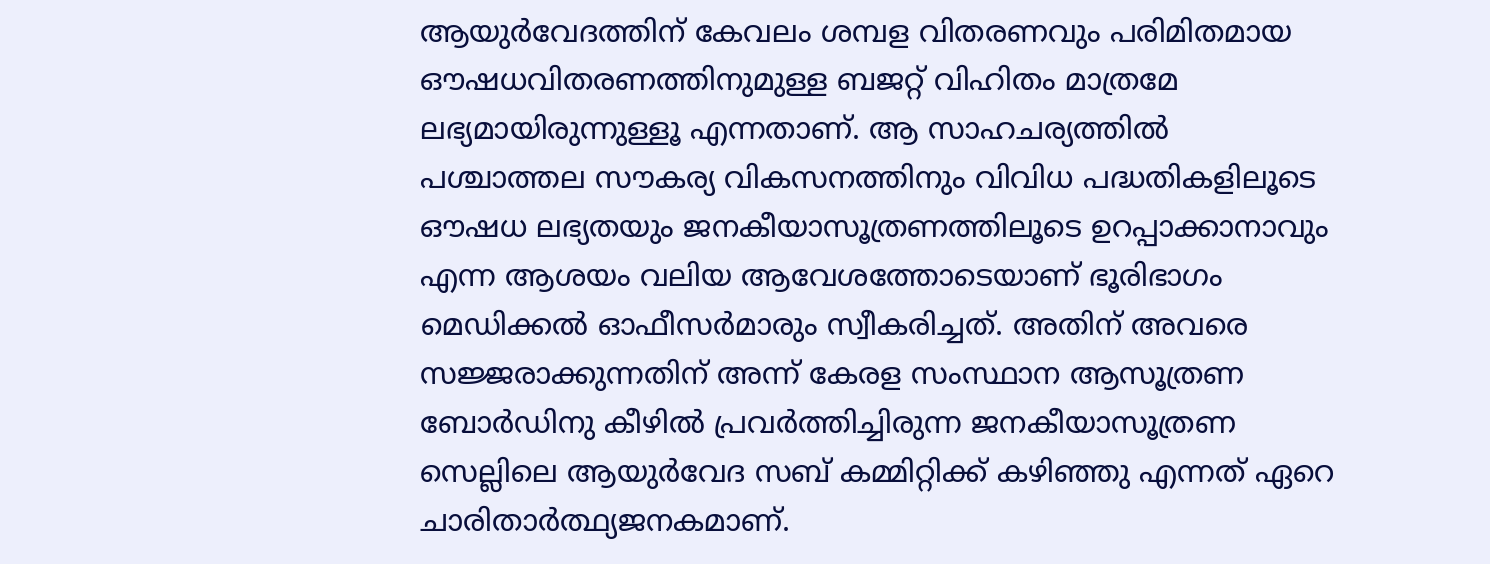ആയുർവേദത്തിന് കേവലം ശമ്പള വിതരണവും പരിമിതമായ ഔഷധവിതരണത്തിനുമുള്ള ബജറ്റ് വിഹിതം മാത്രമേ ലഭ്യമായിരുന്നുള്ളൂ എന്നതാണ്. ആ സാഹചര്യത്തിൽ പശ്ചാത്തല സൗകര്യ വികസനത്തിനും വിവിധ പദ്ധതികളിലൂടെ ഔഷധ ലഭ്യതയും ജനകീയാസൂത്രണത്തിലൂടെ ഉറപ്പാക്കാനാവും എന്ന ആശയം വലിയ ആവേശത്തോടെയാണ് ഭൂരിഭാഗം മെഡിക്കൽ ഓഫീസർമാരും സ്വീകരിച്ചത്. അതിന് അവരെ സജ്ജരാക്കുന്നതിന് അന്ന് കേരള സംസ്ഥാന ആസൂത്രണ ബോർഡിനു കീഴിൽ പ്രവർത്തിച്ചിരുന്ന ജനകീയാസൂത്രണ സെല്ലിലെ ആയുർവേദ സബ് കമ്മിറ്റിക്ക് കഴിഞ്ഞു എന്നത് ഏറെ ചാരിതാർത്ഥ്യജനകമാണ്.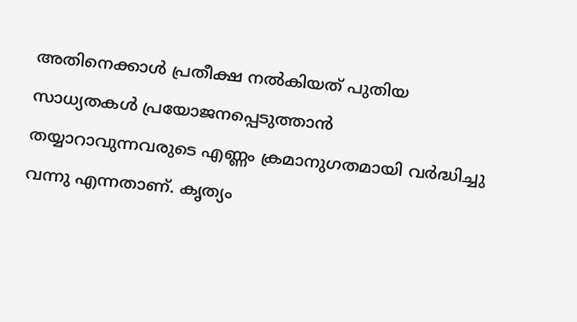അതിനെക്കാൾ പ്രതീക്ഷ നൽകിയത് പുതിയ സാധ്യതകൾ പ്രയോജനപ്പെടുത്താൻ തയ്യാറാവുന്നവരുടെ എണ്ണം ക്രമാനുഗതമായി വർദ്ധിച്ചു വന്നു എന്നതാണ്. കൃത്യം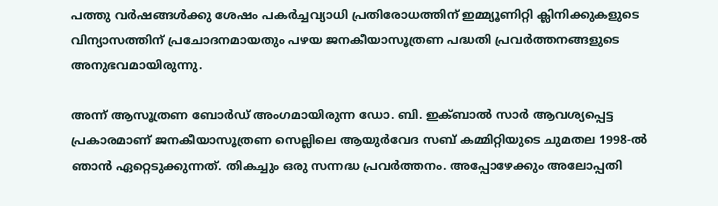പത്തു വർഷങ്ങൾക്കു ശേഷം പകർച്ചവ്യാധി പ്രതിരോധത്തിന് ഇമ്മ്യൂണിറ്റി ക്ലിനിക്കുകളുടെ വിന്യാസത്തിന് പ്രചോദനമായതും പഴയ ജനകീയാസൂത്രണ പദ്ധതി പ്രവർത്തനങ്ങളുടെ അനുഭവമായിരുന്നു.

അന്ന് ആസൂത്രണ ബോർഡ് അംഗമായിരുന്ന ഡോ. ബി. ഇക്ബാൽ സാർ ആവശ്യപ്പെട്ട പ്രകാരമാണ് ജനകീയാസൂത്രണ സെല്ലിലെ ആയുർവേദ സബ് കമ്മിറ്റിയുടെ ചുമതല 1998-ൽ  ഞാൻ ഏറ്റെടുക്കുന്നത്. തികച്ചും ഒരു സന്നദ്ധ പ്രവർത്തനം. അപ്പോഴേക്കും അലോപ്പതി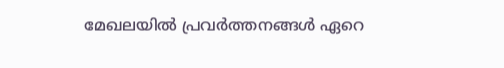മേഖലയിൽ പ്രവർത്തനങ്ങൾ ഏറെ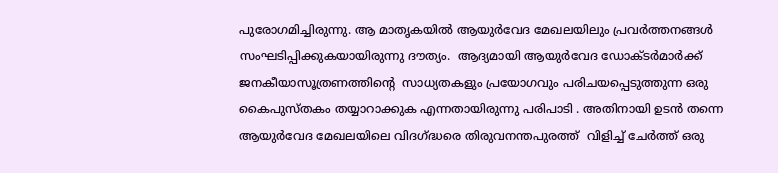പുരോഗമിച്ചിരുന്നു. ആ മാതൃകയിൽ ആയുർവേദ മേഖലയിലും പ്രവർത്തനങ്ങൾ സംഘടിപ്പിക്കുകയായിരുന്നു ദൗത്യം.  ആദ്യമായി ആയുർവേദ ഡോക്ടർമാർക്ക് ജനകീയാസൂത്രണത്തിൻ്റെ  സാധ്യതകളും പ്രയോഗവും പരിചയപ്പെടുത്തുന്ന ഒരു കൈപുസ്തകം തയ്യാറാക്കുക എന്നതായിരുന്നു പരിപാടി . അതിനായി ഉടൻ തന്നെ  ആയുർവേദ മേഖലയിലെ വിദഗ്ദ്ധരെ തിരുവനന്തപുരത്ത്  വിളിച്ച് ചേർത്ത് ഒരു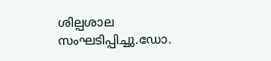ശില്പശാല സംഘടിപ്പിച്ചു.ഡോ.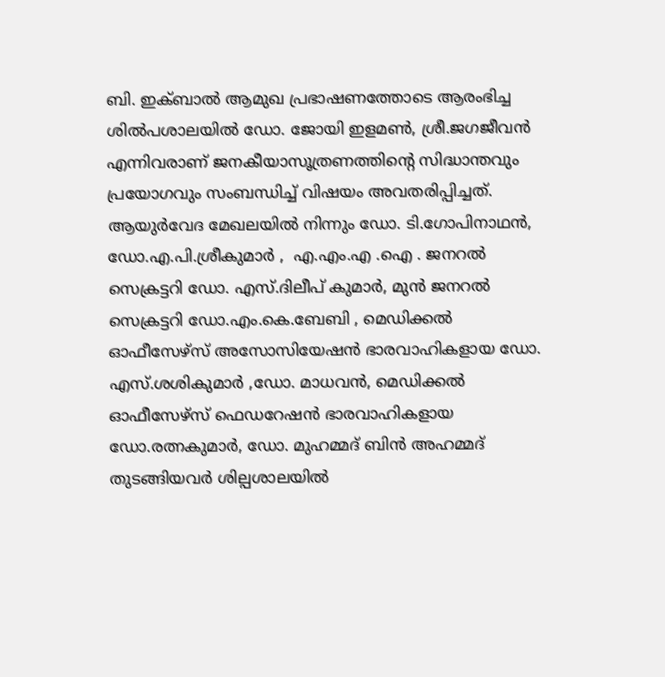ബി. ഇക്ബാൽ ആമുഖ പ്രഭാഷണത്തോടെ ആരംഭിച്ച ശിൽപശാലയിൽ ഡോ. ജോയി ഇളമൺ, ശ്രീ.ജഗജീവൻ എന്നിവരാണ് ജനകീയാസൂത്രണത്തിൻ്റെ സിദ്ധാന്തവും പ്രയോഗവും സംബന്ധിച്ച് വിഷയം അവതരിപ്പിച്ചത്. ആയുർവേദ മേഖലയിൽ നിന്നും ഡോ. ടി.ഗോപിനാഥൻ, ഡോ.എ.പി.ശ്രീകുമാർ ,  എ.എം.എ .ഐ . ജനറൽ സെക്രട്ടറി ഡോ. എസ്‌.ദിലീപ് കുമാർ, മുൻ ജനറൽ സെക്രട്ടറി ഡോ.എം.കെ.ബേബി , മെഡിക്കൽ ഓഫീസേഴ്സ് അസോസിയേഷൻ ഭാരവാഹികളായ ഡോ. എസ്‌.ശശികുമാർ ,ഡോ. മാധവൻ, മെഡിക്കൽ ഓഫീസേഴ്സ് ഫെഡറേഷൻ ഭാരവാഹികളായ ഡോ.രത്നകുമാർ, ഡോ. മുഹമ്മദ് ബിൻ അഹമ്മദ് തുടങ്ങിയവർ ശില്പശാലയിൽ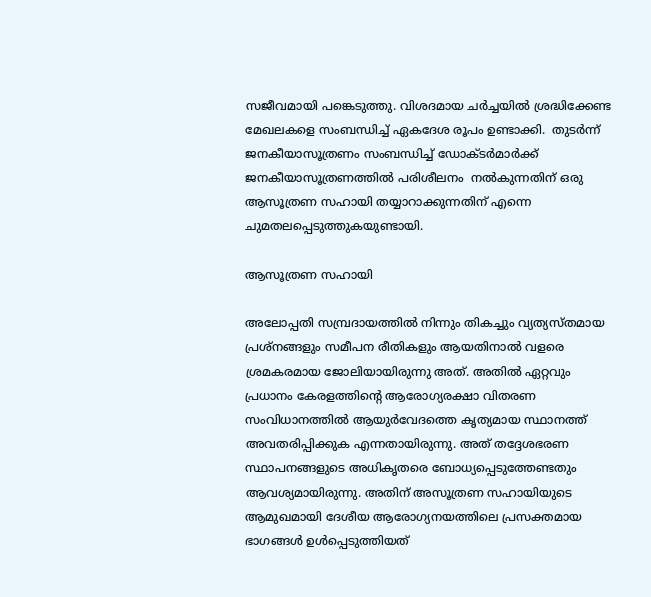സജീവമായി പങ്കെടുത്തു. വിശദമായ ചർച്ചയിൽ ശ്രദ്ധിക്കേണ്ട മേഖലകളെ സംബന്ധിച്ച് ഏകദേശ രൂപം ഉണ്ടാക്കി.  തുടർന്ന്  ജനകീയാസൂത്രണം സംബന്ധിച്ച് ഡോക്ടർമാർക്ക് ജനകീയാസൂത്രണത്തിൽ പരിശീലനം  നൽകുന്നതിന് ഒരു ആസൂത്രണ സഹായി തയ്യാറാക്കുന്നതിന് എന്നെ ചുമതലപ്പെടുത്തുകയുണ്ടായി.

ആസൂത്രണ സഹായി

അലോപ്പതി സമ്പ്രദായത്തിൽ നിന്നും തികച്ചും വ്യത്യസ്തമായ പ്രശ്നങ്ങളും സമീപന രീതികളും ആയതിനാൽ വളരെ ശ്രമകരമായ ജോലിയായിരുന്നു അത്. അതിൽ ഏറ്റവും പ്രധാനം കേരളത്തിൻ്റെ ആരോഗ്യരക്ഷാ വിതരണ സംവിധാനത്തിൽ ആയുർവേദത്തെ കൃത്യമായ സ്ഥാനത്ത് അവതരിപ്പിക്കുക എന്നതായിരുന്നു. അത് തദ്ദേശഭരണ സ്ഥാപനങ്ങളുടെ അധികൃതരെ ബോധ്യപ്പെടുത്തേണ്ടതും ആവശ്യമായിരുന്നു. അതിന് അസൂത്രണ സഹായിയുടെ ആമുഖമായി ദേശീയ ആരോഗ്യനയത്തിലെ പ്രസക്തമായ ഭാഗങ്ങൾ ഉൾപ്പെടുത്തിയത്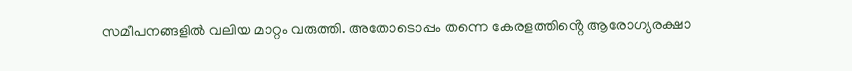സമീപനങ്ങളിൽ വലിയ മാറ്റം വരുത്തി. അതോടൊപ്പം തന്നെ കേരളത്തിൻ്റെ ആരോഗ്യരക്ഷാ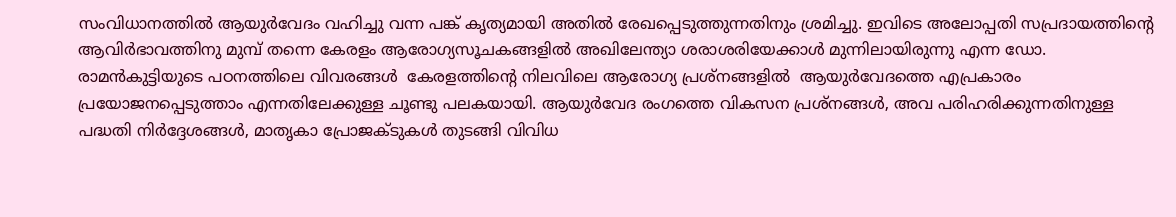സംവിധാനത്തിൽ ആയുർവേദം വഹിച്ചു വന്ന പങ്ക് കൃത്യമായി അതിൽ രേഖപ്പെടുത്തുന്നതിനും ശ്രമിച്ചു. ഇവിടെ അലോപ്പതി സപ്രദായത്തിൻ്റെ ആവിർഭാവത്തിനു മുമ്പ് തന്നെ കേരളം ആരോഗ്യസൂചകങ്ങളിൽ അഖിലേന്ത്യാ ശരാശരിയേക്കാൾ മുന്നിലായിരുന്നു എന്ന ഡോ. രാമൻകുട്ടിയുടെ പഠനത്തിലെ വിവരങ്ങൾ  കേരളത്തിൻ്റെ നിലവിലെ ആരോഗ്യ പ്രശ്നങ്ങളിൽ  ആയുർവേദത്തെ എപ്രകാരം പ്രയോജനപ്പെടുത്താം എന്നതിലേക്കുള്ള ചൂണ്ടു പലകയായി. ആയുർവേദ രംഗത്തെ വികസന പ്രശ്നങ്ങൾ, അവ പരിഹരിക്കുന്നതിനുള്ള പദ്ധതി നിർദ്ദേശങ്ങൾ, മാതൃകാ പ്രോജക്ടുകൾ തുടങ്ങി വിവിധ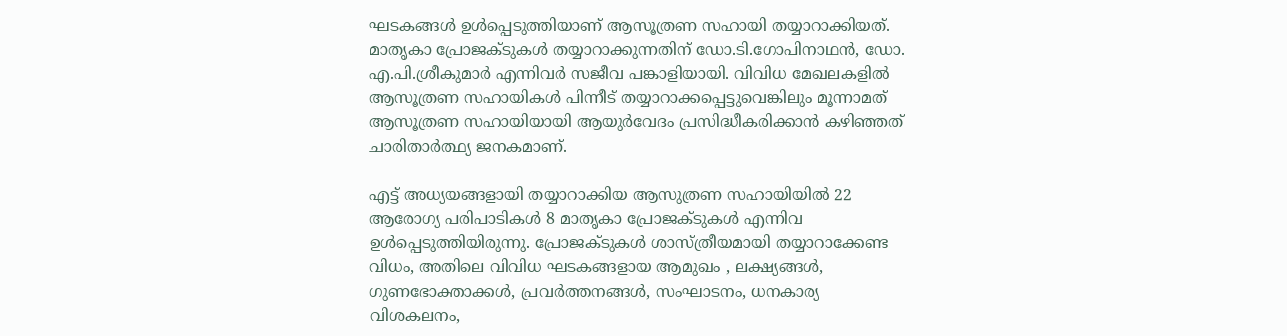ഘടകങ്ങൾ ഉൾപ്പെടുത്തിയാണ് ആസൂത്രണ സഹായി തയ്യാറാക്കിയത്. മാതൃകാ പ്രോജക്ടുകൾ തയ്യാറാക്കുന്നതിന് ഡോ.ടി.ഗോപിനാഥൻ, ഡോ. എ.പി.ശ്രീകുമാർ എന്നിവർ സജീവ പങ്കാളിയായി. വിവിധ മേഖലകളിൽ ആസൂത്രണ സഹായികൾ പിന്നീട് തയ്യാറാക്കപ്പെട്ടുവെങ്കിലും മൂന്നാമത് ആസൂത്രണ സഹായിയായി ആയുർവേദം പ്രസിദ്ധീകരിക്കാൻ കഴിഞ്ഞത് ചാരിതാർത്ഥ്യ ജനകമാണ്.

എട്ട് അധ്യയങ്ങളായി തയ്യാറാക്കിയ ആസുത്രണ സഹായിയിൽ 22 ആരോഗ്യ പരിപാടികൾ 8 മാതൃകാ പ്രോജക്ടുകൾ എന്നിവ ഉൾപ്പെടുത്തിയിരുന്നു. പ്രോജക്ടുകൾ ശാസ്ത്രീയമായി തയ്യാറാക്കേണ്ട വിധം, അതിലെ വിവിധ ഘടകങ്ങളായ ആമുഖം , ലക്ഷ്യങ്ങൾ, ഗുണഭോക്താക്കൾ, പ്രവർത്തനങ്ങൾ, സംഘാടനം, ധനകാര്യ വിശകലനം,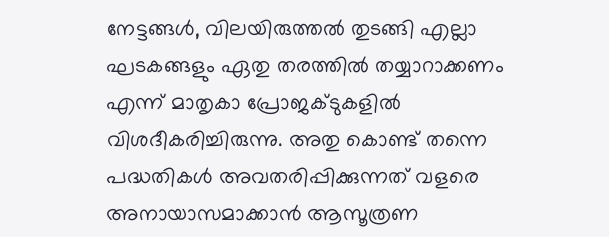നേട്ടങ്ങൾ, വിലയിരുത്തൽ തുടങ്ങി എല്ലാ ഘടകങ്ങളും ഏതു തരത്തിൽ തയ്യാറാക്കണം എന്ന് മാതൃകാ പ്രോജക്ടുകളിൽ വിശദീകരിച്ചിരുന്നു. അതു കൊണ്ട് തന്നെ പദ്ധതികൾ അവതരിപ്പിക്കുന്നത് വളരെ അനായാസമാക്കാൻ ആസൂത്രണ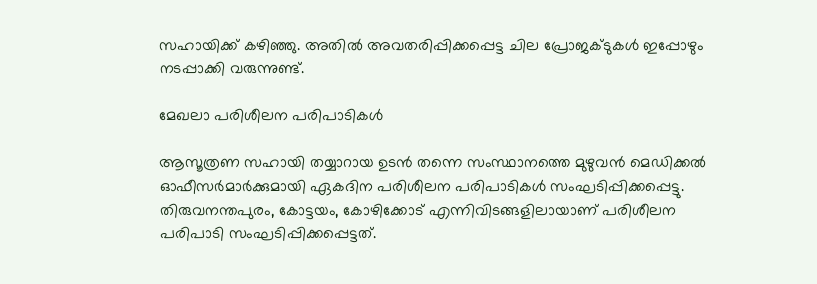സഹായിക്ക് കഴിഞ്ഞു. അതിൽ അവതരിപ്പിക്കപ്പെട്ട ചില പ്രോജക്ടുകൾ ഇപ്പോഴും നടപ്പാക്കി വരുന്നുണ്ട്.

മേഖലാ പരിശീലന പരിപാടികൾ

ആസൂത്രണ സഹായി തയ്യാറായ ഉടൻ തന്നെ സംസ്ഥാനത്തെ മുഴുവൻ മെഡിക്കൽ ഓഫീസർമാർക്കുമായി ഏകദിന പരിശീലന പരിപാടികൾ സംഘടിപ്പിക്കപ്പെട്ടു. തിരുവനന്തപുരം, കോട്ടയം, കോഴിക്കോട് എന്നിവിടങ്ങളിലായാണ് പരിശീലന പരിപാടി സംഘടിപ്പിക്കപ്പെട്ടത്.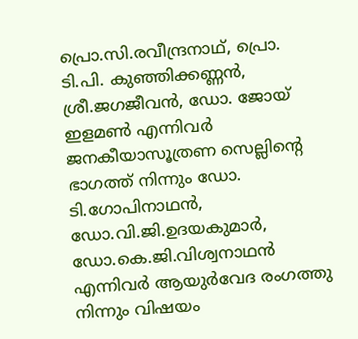പ്രൊ.സി.രവീന്ദ്രനാഥ്, പ്രൊ. ടി.പി. കുഞ്ഞിക്കണ്ണൻ, ശ്രീ.ജഗജീവൻ, ഡോ. ജോയ് ഇളമൺ എന്നിവർ ജനകീയാസൂത്രണ സെല്ലിൻ്റെ ഭാഗത്ത് നിന്നും ഡോ. ടി.ഗോപിനാഥൻ, ഡോ.വി.ജി.ഉദയകുമാർ, ഡോ.കെ.ജി.വിശ്വനാഥൻ എന്നിവർ ആയുർവേദ രംഗത്തു നിന്നും വിഷയം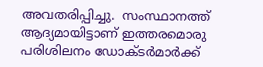അവതരിപ്പിച്ചു.  സംസ്ഥാനത്ത് ആദ്യമായിട്ടാണ് ഇത്തരമൊരു പരിശിലനം ഡോക്ടർമാർക്ക്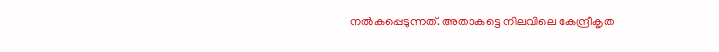നൽകപ്പെടുന്നത്. അതാകട്ടെ നിലവിലെ കേന്ദ്രീകൃത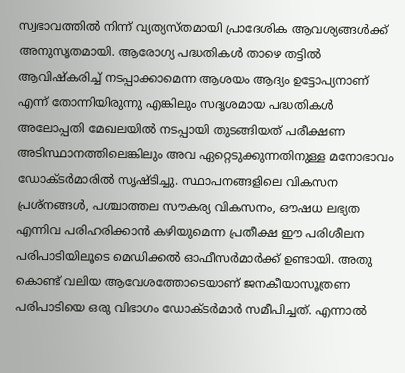സ്വഭാവത്തിൽ നിന്ന് വ്യത്യസ്തമായി പ്രാദേശിക ആവശ്യങ്ങൾക്ക് അനുസൃതമായി. ആരോഗ്യ പദ്ധതികൾ താഴെ തട്ടിൽ ആവിഷ്കരിച്ച് നടപ്പാക്കാമെന്ന ആശയം ആദ്യം ഉട്ടോപ്യനാണ് എന്ന് തോന്നിയിരുന്നു എങ്കിലും സദൃശമായ പദ്ധതികൾ അലോപ്പതി മേഖലയിൽ നടപ്പായി തുടങ്ങിയത് പരീക്ഷണ അടിസ്ഥാനത്തിലെങ്കിലും അവ ഏറ്റെടുക്കുന്നതിനുള്ള മനോഭാവം ഡോക്ടർമാരിൽ സൃഷ്ടിച്ചു. സ്ഥാപനങ്ങളിലെ വികസന പ്രശ്നങ്ങൾ, പശ്ചാത്തല സൗകര്യ വികസനം, ഔഷധ ലഭ്യത  എന്നിവ പരിഹരിക്കാൻ കഴിയുമെന്ന പ്രതീക്ഷ ഈ പരിശീലന പരിപാടിയിലൂടെ മെഡിക്കൽ ഓഫീസർമാർക്ക് ഉണ്ടായി. അതു കൊണ്ട് വലിയ ആവേശത്തോടെയാണ് ജനകീയാസൂത്രണ പരിപാടിയെ ഒരു വിഭാഗം ഡോക്ടർമാർ സമീപിച്ചത്. എന്നാൽ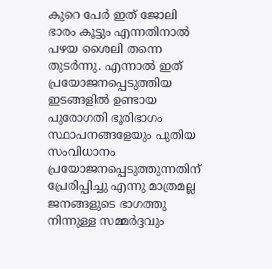കുറെ പേർ ഇത് ജോലി ഭാരം കൂട്ടും എന്നതിനാൽ പഴയ ശൈലി തന്നെ തുടർന്നു. എന്നാൽ ഇത് പ്രയോജനപ്പെടുത്തിയ ഇടങ്ങളിൽ ഉണ്ടായ പുരോഗതി ഭൂരിഭാഗം സ്ഥാപനങ്ങളേയും പുതിയ സംവിധാനം പ്രയോജനപ്പെടുത്തുന്നതിന് പ്രേരിപ്പിച്ചു എന്നു മാത്രമല്ല ജനങ്ങളുടെ ഭാഗത്തു നിന്നുള്ള സമ്മർദ്ദവും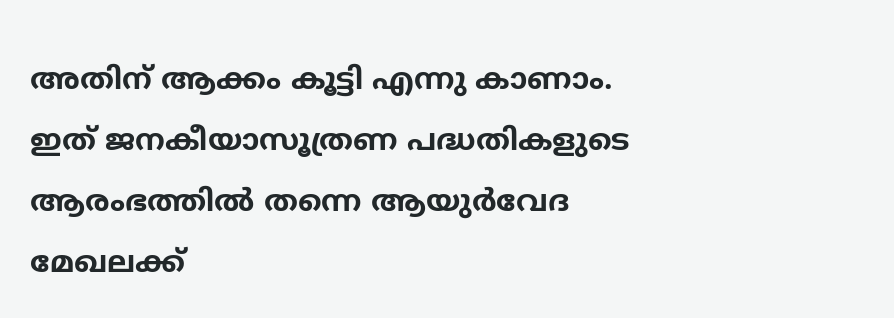അതിന് ആക്കം കൂട്ടി എന്നു കാണാം. ഇത് ജനകീയാസൂത്രണ പദ്ധതികളുടെ ആരംഭത്തിൽ തന്നെ ആയുർവേദ മേഖലക്ക്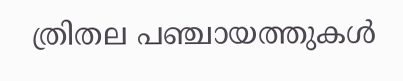ത്രിതല പഞ്ചായത്തുകൾ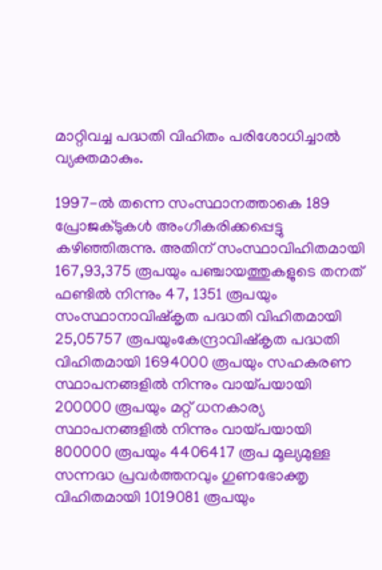മാറ്റിവച്ച പദ്ധതി വിഹിതം പരിശോധിച്ചാൽ വ്യക്തമാകും.

1997-ൽ തന്നെ സംസ്ഥാനത്താകെ 189 പ്രോജക്ടുകൾ അംഗീകരിക്കപ്പെട്ടു കഴിഞ്ഞിരുന്നു. അതിന് സംസ്ഥാവിഹിതമായി 167,93,375 രൂപയും പഞ്ചായത്തുകളുടെ തനത് ഫണ്ടിൽ നിന്നും 47, 1351 രൂപയും സംസ്ഥാനാവിഷ്കൃത പദ്ധതി വിഹിതമായി 25,05757 രൂപയുംകേന്ദ്രാവിഷ്കൃത പദ്ധതി വിഹിതമായി 1694000 രൂപയും സഹകരണ സ്ഥാപനങ്ങളിൽ നിന്നും വായ്പയായി  200000 രൂപയും മറ്റ് ധനകാര്യ സ്ഥാപനങ്ങളിൽ നിന്നും വായ്പയായി 800000 രൂപയും 4406417 രൂപ മൂല്യമുള്ള സന്നദ്ധ പ്രവർത്തനവും ഗുണഭോക്തൃ വിഹിതമായി 1019081 രൂപയും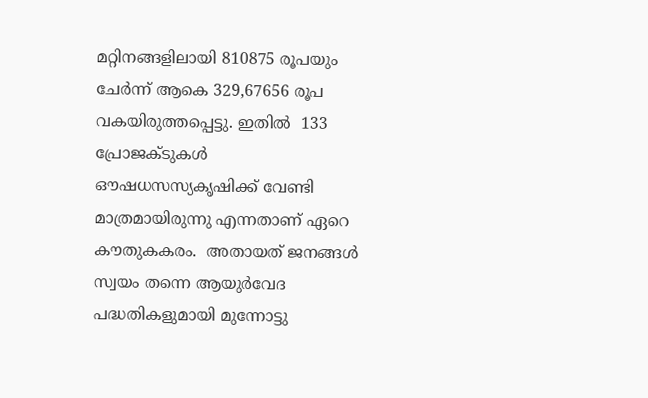മറ്റിനങ്ങളിലായി 810875 രൂപയും   ചേർന്ന് ആകെ 329,67656 രൂപ വകയിരുത്തപ്പെട്ടു. ഇതിൽ  133 പ്രോജക്ടുകൾ ഔഷധസസ്യകൃഷിക്ക് വേണ്ടി മാത്രമായിരുന്നു എന്നതാണ് ഏറെ കൗതുകകരം.  അതായത് ജനങ്ങൾ സ്വയം തന്നെ ആയുർവേദ പദ്ധതികളുമായി മുന്നോട്ടു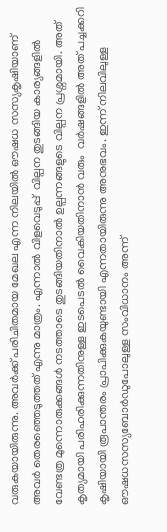വരുകയായിരുന്നു. അവർക്ക് പരിചിതമായ മേഖല എന്ന നിലയിൽ ഔഷധ സസ്യകൃഷിയാണ് അവർ തെരഞ്ഞെടുത്തത് എന്നു മാത്രം. എന്നാൽ വിളവെടുപ്പ്  വില്പന തുടങ്ങിയ കാര്യങ്ങളിൽ വേണ്ടത്ര മുന്നൊരുക്കങ്ങൾ നടത്താടെ തുടങ്ങിയതിനാൽ ഉല്പന്നങ്ങളുടെ വില്പന പ്രശ്നമായി. അത് കൃത്യമായി പരിഹരിക്കുന്നതിനുള്ള ഇടപെടൽ വൈകിയതിനാൻ വരും  വർഷങ്ങളിൽ അത് പച്ചക്കറി കൃഷിയായി രൂപാന്തരം പ്രാപിക്കുകയുണ്ടായി എന്നതായിരുന്നു അനുഭവം. ഇന്ന് നിലവിലുള്ള ഔഷധസസ്യബോർഡുപോലുള്ള സംവിധാനം അന്ന്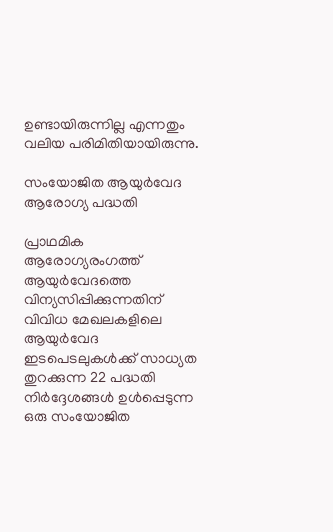ഉണ്ടായിരുന്നില്ല എന്നതും വലിയ പരിമിതിയായിരുന്നു.

സംയോജിത ആയുർവേദ ആരോഗ്യ പദ്ധതി

പ്രാഥമിക ആരോഗ്യരംഗത്ത് ആയുർവേദത്തെ വിന്യസിപ്പിക്കുന്നതിന് വിവിധ മേഖലകളിലെ ആയുർവേദ ഇടപെടലുകൾക്ക് സാധ്യത തുറക്കുന്ന 22 പദ്ധതി നിർദ്ദേശങ്ങൾ ഉൾപ്പെടുന്ന ഒരു സംയോജിത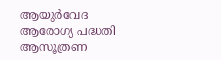ആയുർവേദ ആരോഗ്യ പദ്ധതി ആസൂത്രണ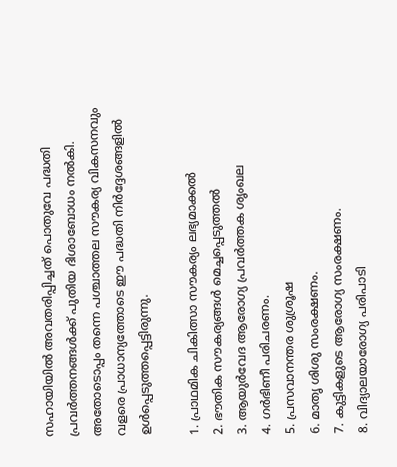സഹായിയിൽ അവതരിപ്പിച്ചത് പൊതുവേ പദ്ധതി പ്രവർത്തനങ്ങൾക്ക് പുതിയ ദിശാബോധം നൽകി. അതോടൊപ്പം തന്നെ പശ്ചാത്തല സൗകര്യ വികസനവും വളരെ പ്രാധാന്യത്തോടെ ഈ പദ്ധതി നിർദ്ദേശങ്ങളിൽ  ഉൾപ്പെടുത്തപ്പെട്ടിരുന്നു.

1. പ്രാഥമിക ചികിത്സാ സൗകര്യം ലഭ്യമാക്കൽ
2. ഭൗതിക സൗകര്യങ്ങൾ മെച്ചപ്പെടുത്തൽ
3. ആയുർവേദ ആരോഗ്യ പ്രവർത്തക ശൃംഖല
4. ഗർഭിണീ പരിചരണം.
5. പ്രസവാനന്തര ശുശ്രൂഷ
6. മാതൃ ശിശു സംരക്ഷണം.
7. കുട്ടികളുടെ ആരോഗ്യ സംരക്ഷണം.
8. വിദ്യാലയാരോഗ്യ പരിപാടി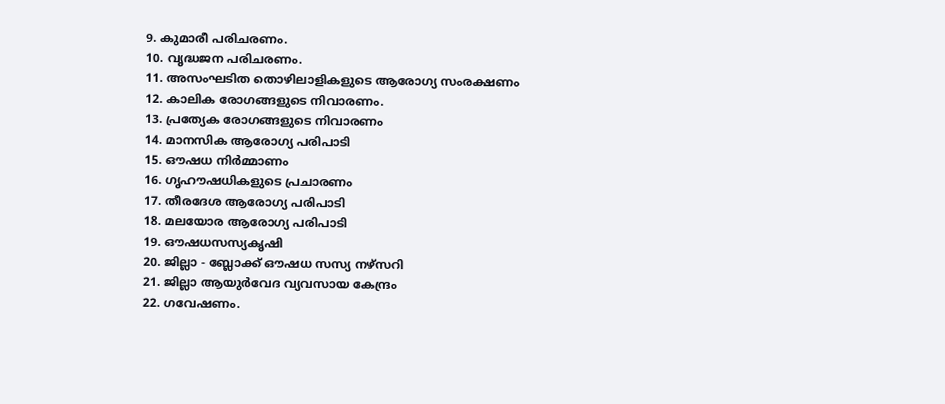9. കുമാരീ പരിചരണം.
10. വൃദ്ധജന പരിചരണം.
11. അസംഘടിത തൊഴിലാളികളുടെ ആരോഗ്യ സംരക്ഷണം
12. കാലിക രോഗങ്ങളുടെ നിവാരണം.
13. പ്രത്യേക രോഗങ്ങളുടെ നിവാരണം
14. മാനസിക ആരോഗ്യ പരിപാടി
15. ഔഷധ നിർമ്മാണം
16. ഗൃഹൗഷധികളുടെ പ്രചാരണം
17. തീരദേശ ആരോഗ്യ പരിപാടി
18. മലയോര ആരോഗ്യ പരിപാടി
19. ഔഷധസസ്യകൃഷി
20. ജില്ലാ - ബ്ലോക്ക് ഔഷധ സസ്യ നഴ്സറി
21. ജില്ലാ ആയുർവേദ വ്യവസായ കേന്ദ്രം
22. ഗവേഷണം.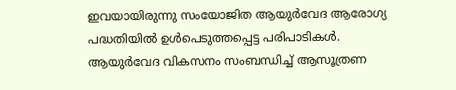ഇവയായിരുന്നു സംയോജിത ആയുർവേദ ആരോഗ്യ പദ്ധതിയിൽ ഉൾപെടുത്തപ്പെട്ട പരിപാടികൾ. ആയുർവേദ വികസനം സംബന്ധിച്ച് ആസൂത്രണ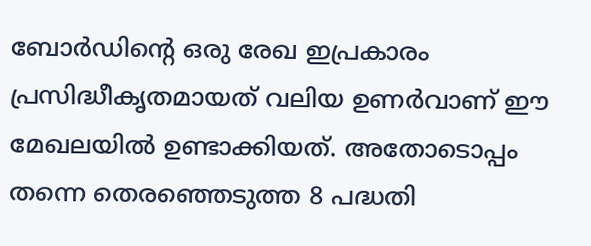ബോർഡിൻ്റെ ഒരു രേഖ ഇപ്രകാരം പ്രസിദ്ധീകൃതമായത് വലിയ ഉണർവാണ് ഈ മേഖലയിൽ ഉണ്ടാക്കിയത്. അതോടൊപ്പം തന്നെ തെരഞ്ഞെടുത്ത 8 പദ്ധതി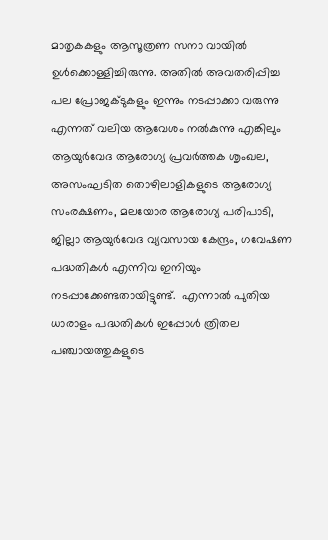മാതൃകകളും ആസൂത്രണ സനാ വായിൽ ഉൾക്കൊള്ളിച്ചിരുന്നു. അതിൽ അവതരിപ്പിച്ച പല പ്രോജക്ടുകളും ഇന്നും നടപ്പാക്കാ വരുന്നു എന്നത് വലിയ ആവേശം നൽകുന്നു എങ്കിലും ആയുർവേദ ആരോഗ്യ പ്രവർത്തക ശൃംഖല, അസംഘടിത തൊഴിലാളികളുടെ ആരോഗ്യ സംരക്ഷണം, മലയോര ആരോഗ്യ പരിപാടി, ജില്ലാ ആയുർവേദ വ്യവസായ കേന്ദ്രം, ഗവേഷണ പദ്ധതികൾ എന്നിവ ഇനിയും നടപ്പാക്കേണ്ടതായിട്ടുണ്ട്.  എന്നാൽ പുതിയ ധാരാളം പദ്ധതികൾ ഇപ്പോൾ ത്രിതല പഞ്ചായത്തുകളുടെ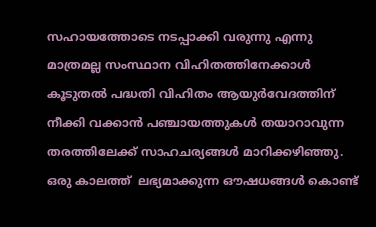സഹായത്തോടെ നടപ്പാക്കി വരുന്നു എന്നു മാത്രമല്ല സംസ്ഥാന വിഹിതത്തിനേക്കാൾ കൂടുതൽ പദ്ധതി വിഹിതം ആയുർവേദത്തിന് നീക്കി വക്കാൻ പഞ്ചായത്തുകൾ തയാറാവുന്ന തരത്തിലേക്ക് സാഹചര്യങ്ങൾ മാറിക്കഴിഞ്ഞു. ഒരു കാലത്ത്  ലഭ്യമാക്കുന്ന ഔഷധങ്ങൾ കൊണ്ട്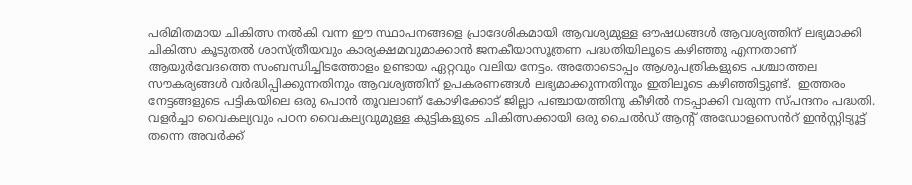പരിമിതമായ ചികിത്സ നൽകി വന്ന ഈ സ്ഥാപനങ്ങളെ പ്രാദേശികമായി ആവശ്യമുള്ള ഔഷധങ്ങൾ ആവശ്യത്തിന് ലഭ്യമാക്കി ചികിത്സ കൂടുതൽ ശാസ്ത്രീയവും കാര്യക്ഷമവുമാക്കാൻ ജനകീയാസൂത്രണ പദ്ധതിയിലൂടെ കഴിഞ്ഞു എന്നതാണ് ആയുർവേദത്തെ സംബന്ധിച്ചിടത്തോളം ഉണ്ടായ ഏറ്റവും വലിയ നേട്ടം. അതോടൊപ്പം ആശുപത്രികളുടെ പശ്ചാത്തല സൗകര്യങ്ങൾ വർദ്ധിപ്പിക്കുന്നതിനും ആവശ്യത്തിന് ഉപകരണങ്ങൾ ലഭ്യമാക്കുന്നതിനും ഇതിലൂടെ കഴിഞ്ഞിട്ടുണ്ട്.  ഇത്തരം നേട്ടങ്ങളുടെ പട്ടികയിലെ ഒരു പൊൻ തൂവലാണ് കോഴിക്കോട് ജില്ലാ പഞ്ചായത്തിനു കീഴിൽ നടപ്പാക്കി വരുന്ന സ്പന്ദനം പദ്ധതി. വളർച്ചാ വൈകല്യവും പഠന വൈകല്യവുമുള്ള കുട്ടികളുടെ ചികിത്സക്കായി ഒരു ചൈൽഡ് ആൻ്റ് അഡോളസെൻറ് ഇൻസ്റ്റിട്യൂട്ട് തന്നെ അവർക്ക്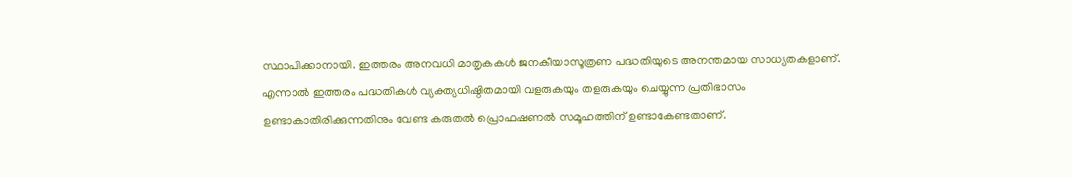സ്ഥാപിക്കാനായി. ഇത്തരം അനവധി മാതൃകകൾ ജനകീയാസൂത്രണ പദ്ധതിയുടെ അനന്തമായ സാധ്യതകളാണ്. എന്നാൽ ഇത്തരം പദ്ധതികൾ വ്യക്ത്യധിഷ്ഠിതമായി വളരുകയും തളരുകയും ചെയ്യുന്ന പ്രതിഭാസം ഉണ്ടാകാതിരിക്കുന്നതിനും വേണ്ട കരുതൽ പ്രൊഫഷണൽ സമൂഹത്തിന് ഉണ്ടാകേണ്ടതാണ്.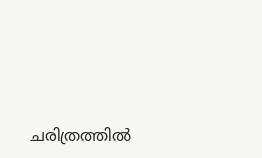ചരിത്രത്തിൽ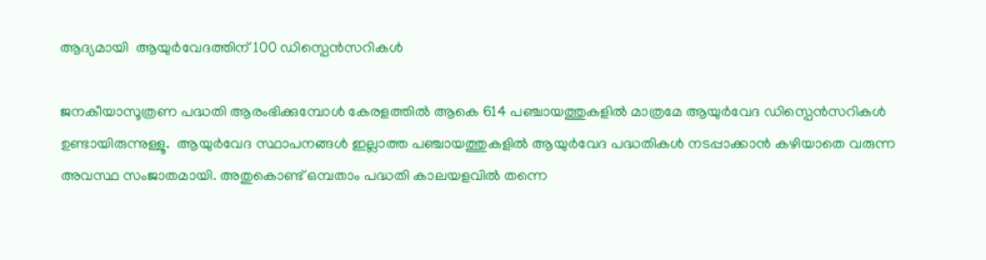ആദ്യമായി  ആയുർവേദത്തിന് 100 ഡിസ്പെൻസറികൾ

ജനകീയാസൂത്രണ പദ്ധതി ആരംഭിക്കുമ്പോൾ കേരളത്തിൽ ആകെ 614 പഞ്ചായത്തുകളിൽ മാത്രമേ ആയുർവേദ ഡിസ്പെൻസറികൾ ഉണ്ടായിരുന്നുള്ളൂ.  ആയുർവേദ സ്ഥാപനങ്ങൾ ഇല്ലാത്ത പഞ്ചായത്തുകളിൽ ആയുർവേദ പദ്ധതികൾ നടപ്പാക്കാൻ കഴിയാതെ വരുന്ന അവസ്ഥ സംജാതമായി. അതുകൊണ്ട് ഒമ്പതാം പദ്ധതി കാലയളവിൽ തന്നെ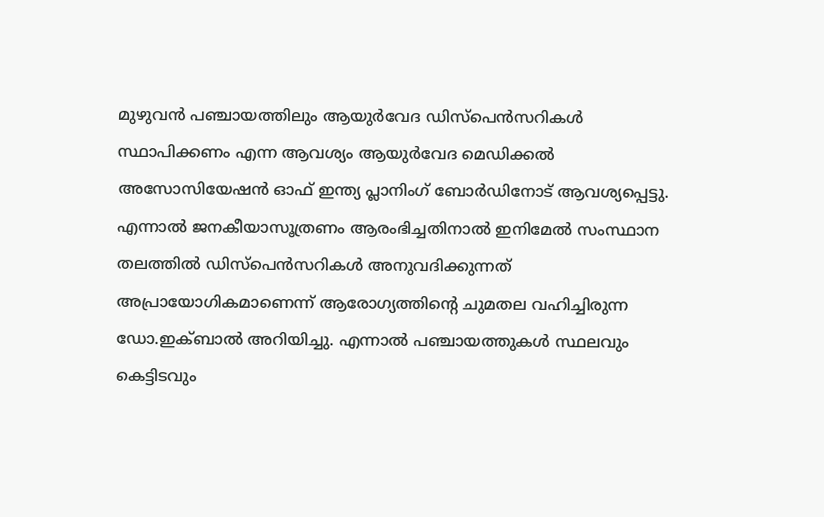മുഴുവൻ പഞ്ചായത്തിലും ആയുർവേദ ഡിസ്പെൻസറികൾ സ്ഥാപിക്കണം എന്ന ആവശ്യം ആയുർവേദ മെഡിക്കൽ അസോസിയേഷൻ ഓഫ് ഇന്ത്യ പ്ലാനിംഗ് ബോർഡിനോട് ആവശ്യപ്പെട്ടു. എന്നാൽ ജനകീയാസൂത്രണം ആരംഭിച്ചതിനാൽ ഇനിമേൽ സംസ്ഥാന തലത്തിൽ ഡിസ്പെൻസറികൾ അനുവദിക്കുന്നത് അപ്രായോഗികമാണെന്ന് ആരോഗ്യത്തിൻ്റെ ചുമതല വഹിച്ചിരുന്ന ഡോ.ഇക്ബാൽ അറിയിച്ചു. എന്നാൽ പഞ്ചായത്തുകൾ സ്ഥലവും കെട്ടിടവും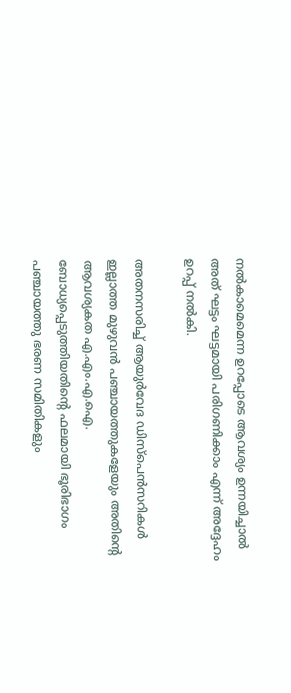നൽകാമെമെന്ന ഉറപ്പോടെ ആവശ്യം ഉന്നയിച്ചാൽ അത് ഘട്ടം ഘട്ടമായി പരിഗണിക്കാം എന്ന് അദ്ദേഹം ഉറപ്പ് നൽകി.

അതനസരിച്ച് ആയുർവേദ ഡിസ്പെൻസറികൾ ഇല്ലാത്ത മുഴുവൻ പഞ്ചായത്തുകളേയും അതിൻ്റെ ആവശ്യകത എ.എം.എ.ഐ. ബോധ്യപ്പെടുത്തിയതിൻ്റെ ഫലമായി ഭൂരിഭാഗം പഞ്ചായത്തു ഭരണ സമിതികളും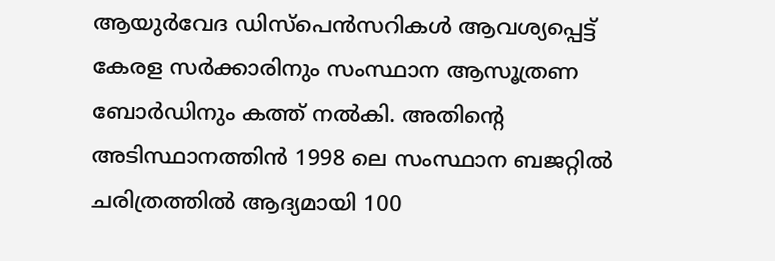ആയുർവേദ ഡിസ്പെൻസറികൾ ആവശ്യപ്പെട്ട് കേരള സർക്കാരിനും സംസ്ഥാന ആസൂത്രണ ബോർഡിനും കത്ത് നൽകി. അതിൻ്റെ അടിസ്ഥാനത്തിൻ 1998 ലെ സംസ്ഥാന ബജറ്റിൽ ചരിത്രത്തിൽ ആദ്യമായി 100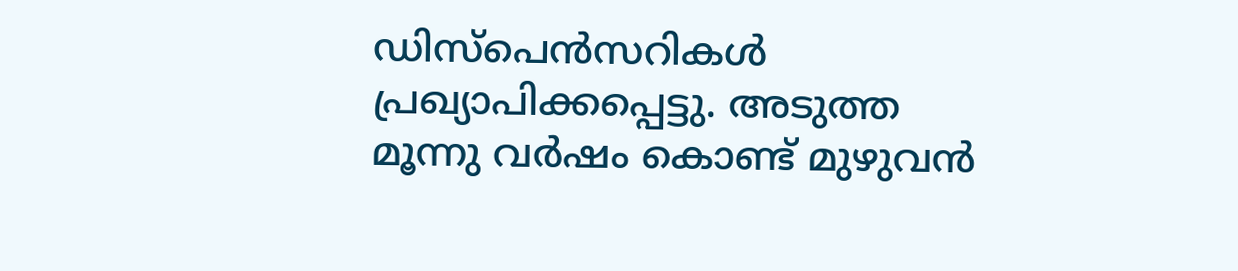ഡിസ്പെൻസറികൾ പ്രഖ്യാപിക്കപ്പെട്ടു. അടുത്ത മൂന്നു വർഷം കൊണ്ട് മുഴുവൻ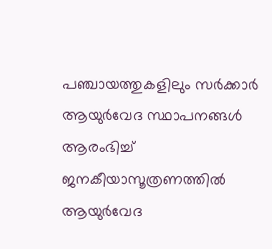പഞ്ചായത്തുകളിലും സർക്കാർ ആയുർവേദ സ്ഥാപനങ്ങൾ ആരംഭിച്ച് ജനകീയാസൂത്രണത്തിൽ ആയുർവേദ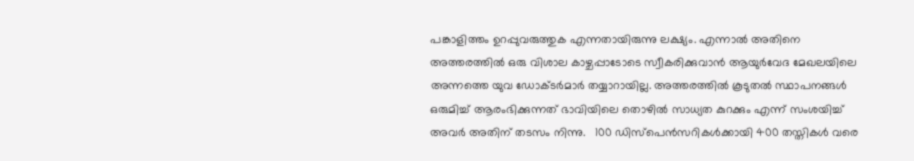പങ്കാളിത്തം ഉറപ്പുവരുത്തുക എന്നതായിരുന്നു ലക്ഷ്യം. എന്നാൽ അതിനെ അത്തരത്തിൽ ഒരു വിശാല കാഴ്ചപ്പാടോടെ സ്വീകരിക്കുവാൻ ആയുർവേദ മേഖലയിലെ അന്നത്തെ യുവ ഡോക്ടർമാർ തയ്യാറായില്ല. അത്തരത്തിൽ കൂടുതൽ സ്ഥാപനങ്ങൾ ഒരുമിച്ച് ആരംഭിക്കുന്നത് ഭാവിയിലെ തൊഴിൽ സാധ്യത കുറക്കും എന്ന് സംശയിച്ച് അവർ അതിന് തടസം നിന്നു.   100 ഡിസ്പെൻസറികൾക്കായി 400 തസ്തികൾ വരെ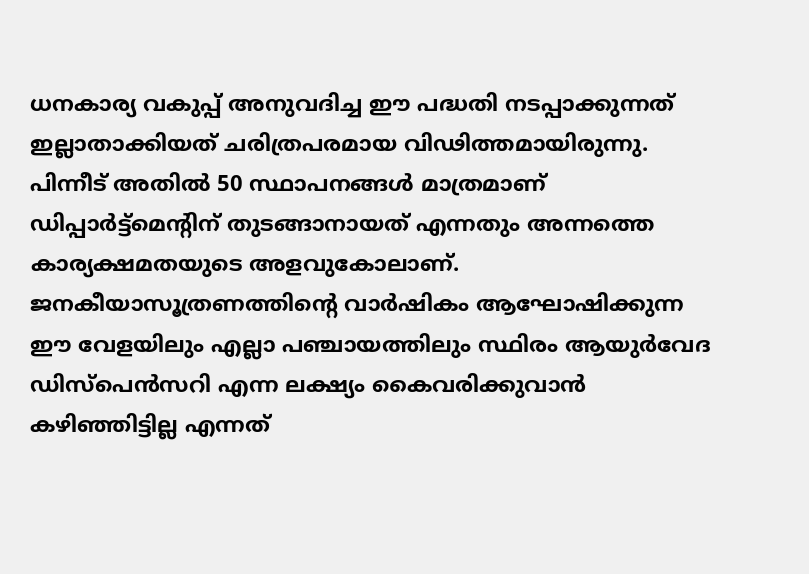ധനകാര്യ വകുപ്പ് അനുവദിച്ച ഈ പദ്ധതി നടപ്പാക്കുന്നത്  ഇല്ലാതാക്കിയത് ചരിത്രപരമായ വിഢിത്തമായിരുന്നു. പിന്നീട് അതിൽ 50 സ്ഥാപനങ്ങൾ മാത്രമാണ് ഡിപ്പാർട്ട്മെൻ്റിന് തുടങ്ങാനായത് എന്നതും അന്നത്തെ കാര്യക്ഷമതയുടെ അളവുകോലാണ്. ജനകീയാസൂത്രണത്തിൻ്റെ വാർഷികം ആഘോഷിക്കുന്ന ഈ വേളയിലും എല്ലാ പഞ്ചായത്തിലും സ്ഥിരം ആയുർവേദ ഡിസ്പെൻസറി എന്ന ലക്ഷ്യം കൈവരിക്കുവാൻ കഴിഞ്ഞിട്ടില്ല എന്നത്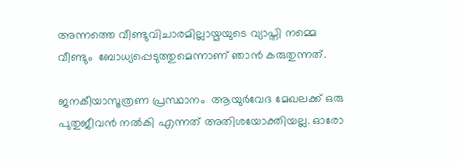അന്നത്തെ വീണ്ടുവിചാരമില്ലായ്മയുടെ വ്യാപ്തി നമ്മെ വീണ്ടും  ബോധ്യപ്പെടുത്തുമെന്നാണ് ഞാൻ കരുതുന്നത്.

ജനകീയാസൂത്രണ പ്രസ്ഥാനം  ആയുർവേദ മേഖലക്ക് ഒരു പുതുജീവൻ നൽകി എന്നത് അതിശയോക്തിയല്ല. ഓരോ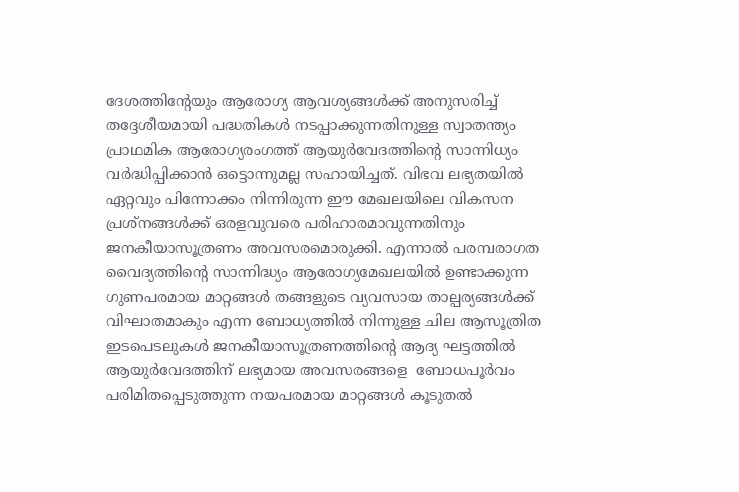ദേശത്തിൻ്റേയും ആരോഗ്യ ആവശ്യങ്ങൾക്ക് അനുസരിച്ച് തദ്ദേശീയമായി പദ്ധതികൾ നടപ്പാക്കുന്നതിനുള്ള സ്വാതന്ത്യം പ്രാഥമിക ആരോഗ്യരംഗത്ത് ആയുർവേദത്തിൻ്റെ സാന്നിധ്യം വർദ്ധിപ്പിക്കാൻ ഒട്ടൊന്നുമല്ല സഹായിച്ചത്. വിഭവ ലഭ്യതയിൽ ഏറ്റവും പിന്നോക്കം നിന്നിരുന്ന ഈ മേഖലയിലെ വികസന പ്രശ്നങ്ങൾക്ക് ഒരളവുവരെ പരിഹാരമാവുന്നതിനും ജനകീയാസൂത്രണം അവസരമൊരുക്കി. എന്നാൽ പരമ്പരാഗത വൈദ്യത്തിൻ്റെ സാന്നിദ്ധ്യം ആരോഗ്യമേഖലയിൽ ഉണ്ടാക്കുന്ന ഗുണപരമായ മാറ്റങ്ങൾ തങ്ങളുടെ വ്യവസായ താല്പര്യങ്ങൾക്ക് വിഘാതമാകും എന്ന ബോധ്യത്തിൽ നിന്നുള്ള ചില ആസൂത്രിത ഇടപെടലുകൾ ജനകീയാസൂത്രണത്തിൻ്റെ ആദ്യ ഘട്ടത്തിൽ ആയുർവേദത്തിന് ലഭ്യമായ അവസരങ്ങളെ  ബോധപൂർവം പരിമിതപ്പെടുത്തുന്ന നയപരമായ മാറ്റങ്ങൾ കൂടുതൽ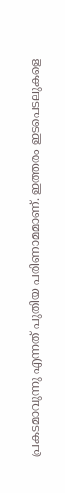പ്രകടമാവുന്നു എന്നത് പുതിയ പരിണാമമാണ്. ഇത്തരം ഇടപെടലുകളെ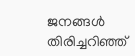ജനങ്ങൾ തിരിച്ചറിഞ്ഞ്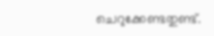ചെറുക്കേണ്ടതുണ്ട്.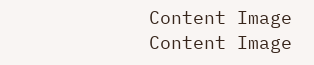Content Image
Content Image